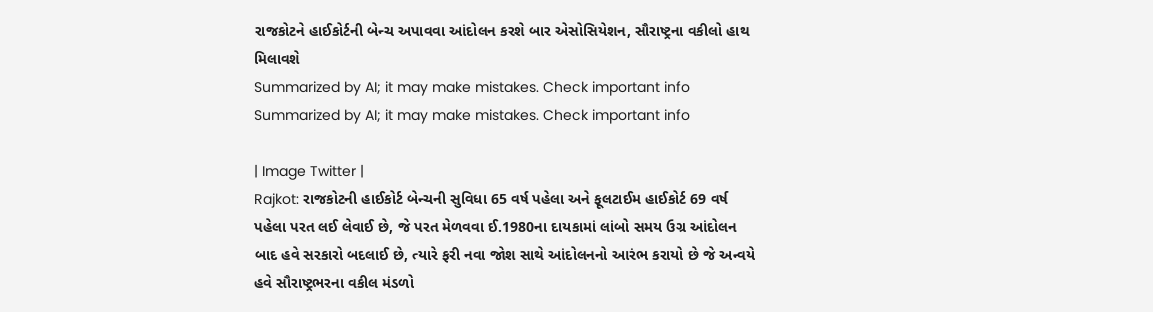રાજકોટને હાઈકોર્ટની બેન્ચ અપાવવા આંદોલન કરશે બાર એસોસિયેશન, સૌરાષ્ટ્રના વકીલો હાથ મિલાવશે
Summarized by AI; it may make mistakes. Check important info
Summarized by AI; it may make mistakes. Check important info

| Image Twitter |
Rajkot: રાજકોટની હાઈકોર્ટ બેન્ચની સુવિધા 65 વર્ષ પહેલા અને ફૂલટાઈમ હાઈકોર્ટ 69 વર્ષ પહેલા પરત લઈ લેવાઈ છે, જે પરત મેળવવા ઈ.1980ના દાયકામાં લાંબો સમય ઉગ્ર આંદોલન બાદ હવે સરકારો બદલાઈ છે, ત્યારે ફરી નવા જોશ સાથે આંદોલનનો આરંભ કરાયો છે જે અન્વયે હવે સૌરાષ્ટ્રભરના વકીલ મંડળો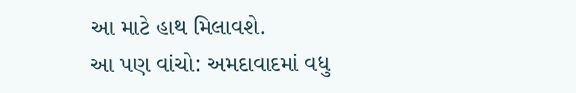આ માટે હાથ મિલાવશે.
આ પણ વાંચો: અમદાવાદમાં વધુ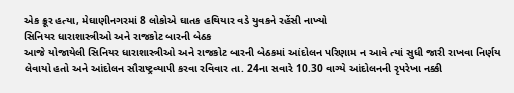એક ક્રૂર હત્યા, મેઘાણીનગરમાં 8 લોકોએ ઘાતક હથિયાર વડે યુવકને રહેંસી નાખ્યો
સિનિયર ધારાશાસ્ત્રીઓ અને રાજકોટ બારની બેઠક
આજે યોજાયેલી સિનિયર ધારાશાસ્ત્રીઓ અને રાજકોટ બારની બેઠકમાં આંદોલન પરિણામ ન આવે ત્યાં સુધી જારી રાખવા નિર્ણય લેવાયો હતો અને આંદોલન સૌરાષ્ટ્રવ્યાપી કરવા રવિવાર તા. 24ના સવારે 10.30 વાગ્યે આંદોલનની રૃપરેખા નક્કી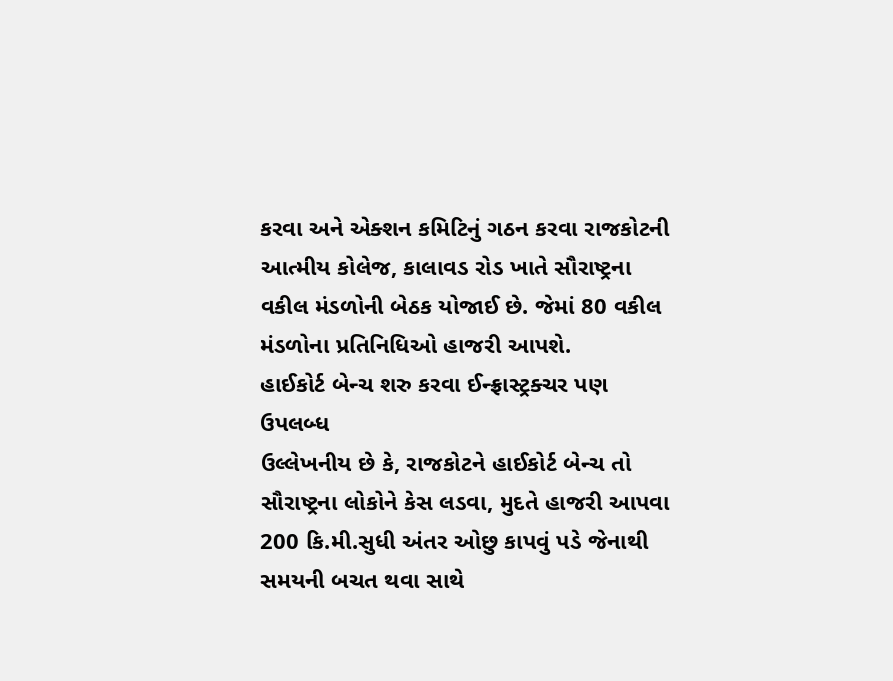કરવા અને એક્શન કમિટિનું ગઠન કરવા રાજકોટની આત્મીય કોલેજ, કાલાવડ રોડ ખાતે સૌરાષ્ટ્રના વકીલ મંડળોની બેઠક યોજાઈ છે. જેમાં 80 વકીલ મંડળોના પ્રતિનિધિઓ હાજરી આપશે.
હાઈકોર્ટ બેન્ચ શરુ કરવા ઈન્ફ્રાસ્ટ્રક્ચર પણ ઉપલબ્ધ
ઉલ્લેખનીય છે કે, રાજકોટને હાઈકોર્ટ બેન્ચ તો સૌરાષ્ટ્રના લોકોને કેસ લડવા, મુદતે હાજરી આપવા 200 કિ.મી.સુધી અંતર ઓછુ કાપવું પડે જેનાથી સમયની બચત થવા સાથે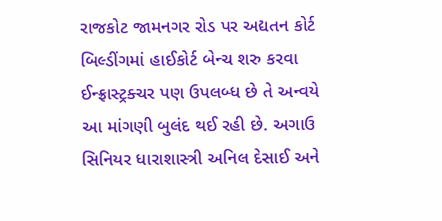રાજકોટ જામનગર રોડ પર અદ્યતન કોર્ટ બિલ્ડીંગમાં હાઈકોર્ટ બેન્ચ શરુ કરવા ઈન્ફ્રાસ્ટ્રક્ચર પણ ઉપલબ્ધ છે તે અન્વયે આ માંગણી બુલંદ થઈ રહી છે. અગાઉ સિનિયર ધારાશાસ્ત્રી અનિલ દેસાઈ અને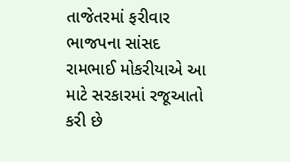તાજેતરમાં ફરીવાર ભાજપના સાંસદ રામભાઈ મોકરીયાએ આ માટે સરકારમાં રજૂઆતો કરી છે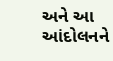અને આ આંદોલનને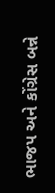ભાજપ અને કોંગ્રેસ બન્ને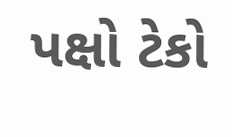પક્ષો ટેકો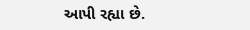આપી રહ્યા છે.